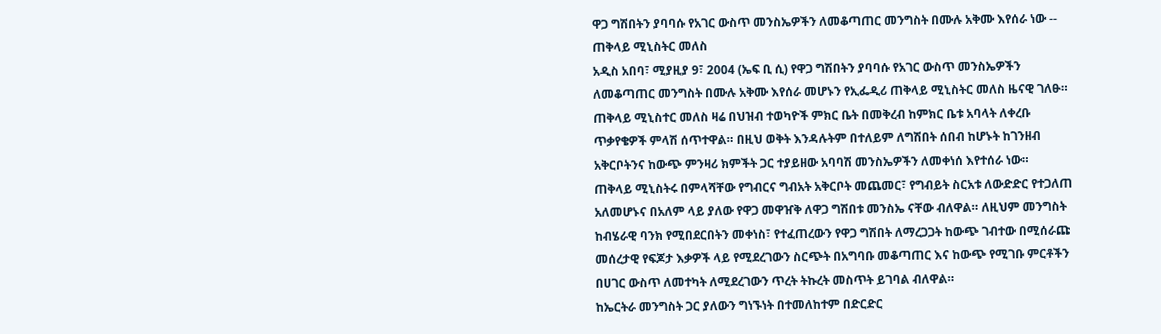ዋጋ ግሽበትን ያባባሱ የአገር ውስጥ መንስኤዎችን ለመቆጣጠር መንግስት በሙሉ አቅሙ እየሰራ ነው -- ጠቅላይ ሚኒስትር መለስ
አዲስ አበባ፣ ሚያዚያ 9፣ 2004 (ኤፍ ቢ ሲ) የዋጋ ግሽበትን ያባባሱ የአገር ውስጥ መንስኤዎችን
ለመቆጣጠር መንግስት በሙሉ አቅሙ እየሰራ መሆኑን የኢፌዲሪ ጠቅላይ ሚኒስትር መለስ ዜናዊ ገለፁ። ጠቅላይ ሚኒስተር መለስ ዛሬ በህዝብ ተወካዮች ምክር ቤት በመቅረብ ከምክር ቤቱ አባላት ለቀረቡ ጥቃየቄዎች ምላሽ ሰጥተዋል። በዚህ ወቅት እንዳሉትም በተለይም ለግሽበት ሰበብ ከሆኑት ከገንዘብ አቅርቦትንና ከውጭ ምንዛሪ ክምችት ጋር ተያይዘው አባባሽ መንስኤዎችን ለመቀነሰ እየተሰራ ነው።
ጠቅላይ ሚኒስትሩ በምላሻቸው የግብርና ግብአት አቅርቦት መጨመር፣ የግብይት ስርአቱ ለውድድር የተጋለጠ አለመሆኑና በአለም ላይ ያለው የዋጋ መዋዠቅ ለዋጋ ግሽበቱ መንስኤ ናቸው ብለዋል። ለዚህም መንግስት ከብሄራዊ ባንክ የሚበደርበትን መቀነስ፣ የተፈጠረውን የዋጋ ግሽበት ለማረጋጋት ከውጭ ገብተው በሚሰራጩ መሰረታዊ የፍጆታ እቃዎች ላይ የሚደረገውን ስርጭት በአግባቡ መቆጣጠር እና ከውጭ የሚገቡ ምርቶችን በሀገር ውስጥ ለመተካት ለሚደረገውን ጥረት ትኩረት መስጥት ይገባል ብለዋል።
ከኤርትራ መንግስት ጋር ያለውን ግነኙነት በተመለከተም በድርድር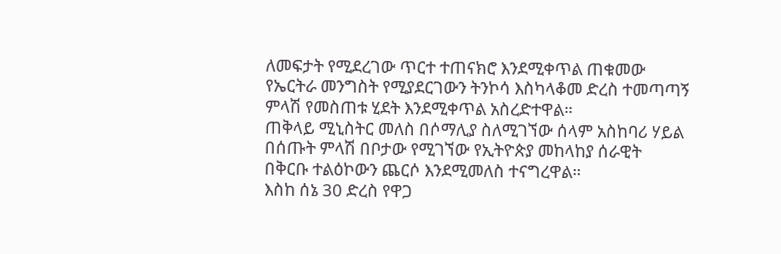ለመፍታት የሚደረገው ጥርተ ተጠናክሮ እንደሚቀጥል ጠቁመው የኤርትራ መንግስት የሚያደርገውን ትንኮሳ እስካላቆመ ድረስ ተመጣጣኝ ምላሽ የመስጠቱ ሂደት እንደሚቀጥል አስረድተዋል።
ጠቅላይ ሚኒስትር መለስ በሶማሊያ ስለሚገኘው ሰላም አስከባሪ ሃይል በሰጡት ምላሽ በቦታው የሚገኘው የኢትዮጵያ መከላከያ ሰራዊት በቅርቡ ተልዕኮውን ጨርሶ እንደሚመለስ ተናግረዋል።
እስከ ሰኔ 30 ድረስ የዋጋ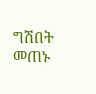ግሽበት መጠኑ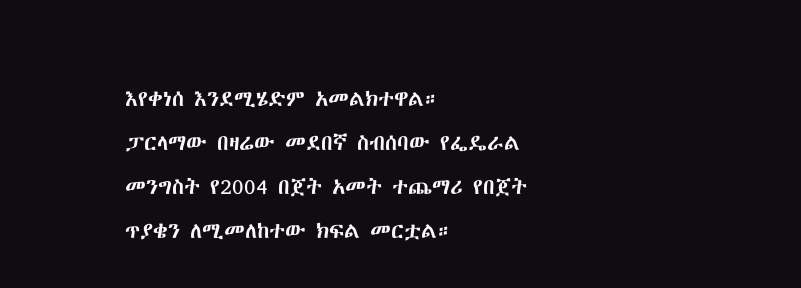እየቀነሰ እንደሚሄድም አመልክተዋል።
ፓርላማው በዛሬው መደበኛ ስብሰባው የፌዴራል መንግስት የ2004 በጀት አመት ተጨማሪ የበጀት ጥያቄን ለሚመለከተው ክፍል መርቷል።